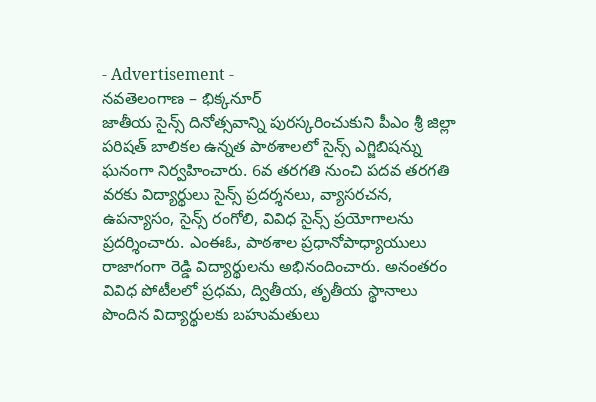- Advertisement -
నవతెలంగాణ – భిక్కనూర్
జాతీయ సైన్స్ దినోత్సవాన్ని పురస్కరించుకుని పీఎం శ్రీ జిల్లా పరిషత్ బాలికల ఉన్నత పాఠశాలలో సైన్స్ ఎగ్జిబిషన్ను ఘనంగా నిర్వహించారు. 6వ తరగతి నుంచి పదవ తరగతి వరకు విద్యార్థులు సైన్స్ ప్రదర్శనలు, వ్యాసరచన, ఉపన్యాసం, సైన్స్ రంగోలి, వివిధ సైన్స్ ప్రయోగాలను ప్రదర్శించారు. ఎంఈఓ, పాఠశాల ప్రధానోపాధ్యాయులు రాజాగంగా రెడ్డి విద్యార్థులను అభినందించారు. అనంతరం వివిధ పోటీలలో ప్రధమ, ద్వితీయ, తృతీయ స్థానాలు పొందిన విద్యార్థులకు బహుమతులు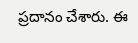ప్రదానం చేశారు. ఈ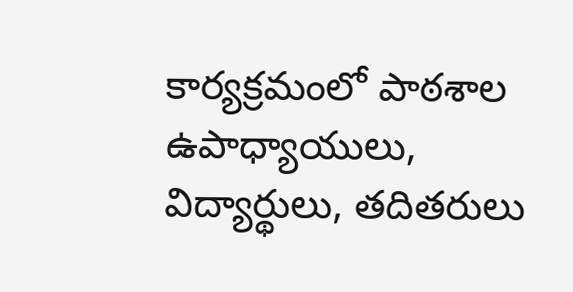కార్యక్రమంలో పాఠశాల ఉపాధ్యాయులు, విద్యార్థులు, తదితరులు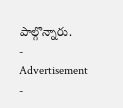పాల్గొన్నారు.
- Advertisement -